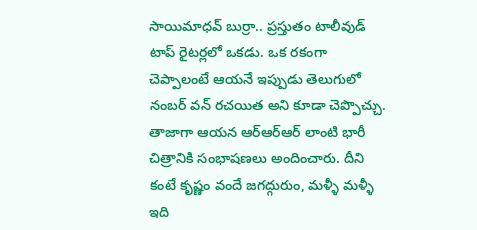సాయిమాధవ్ బుర్రా.. ప్రస్తుతం టాలీవుడ్ టాప్ రైటర్లలో ఒకడు. ఒక రకంగా చెప్పాలంటే ఆయనే ఇప్పుడు తెలుగులో నంబర్ వన్ రచయిత అని కూడా చెప్పొచ్చు. తాజాగా ఆయన ఆర్ఆర్ఆర్ లాంటి భారీ చిత్రానికి సంభాషణలు అందించారు. దీని కంటే కృష్ణం వందే జగద్గురుం, మళ్ళీ మళ్ళీ ఇది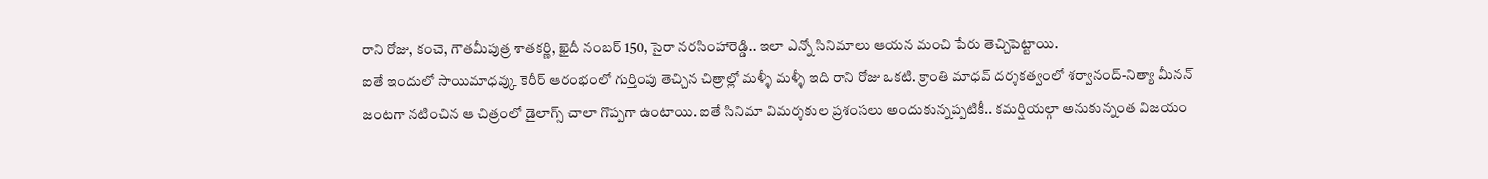రాని రోజు, కంచె, గౌతమీపుత్ర శాతకర్ణి, ఖైదీ నంబర్ 150, సైరా నరసింహారెడ్డి.. ఇలా ఎన్నో సినిమాలు ఆయన మంచి పేరు తెచ్చిపెట్టాయి.
ఐతే ఇందులో సాయిమాధవ్కు కెరీర్ ఆరంభంలో గుర్తింపు తెచ్చిన చిత్రాల్లో మళ్ళీ మళ్ళీ ఇది రాని రోజు ఒకటి. క్రాంతి మాధవ్ దర్శకత్వంలో శర్వానంద్-నిత్యా మీనన్ జంటగా నటించిన ఆ చిత్రంలో డైలాగ్స్ చాలా గొప్పగా ఉంటాయి. ఐతే సినిమా విమర్శకుల ప్రశంసలు అందుకున్నప్పటికీ.. కమర్షియల్గా అనుకున్నంత విజయం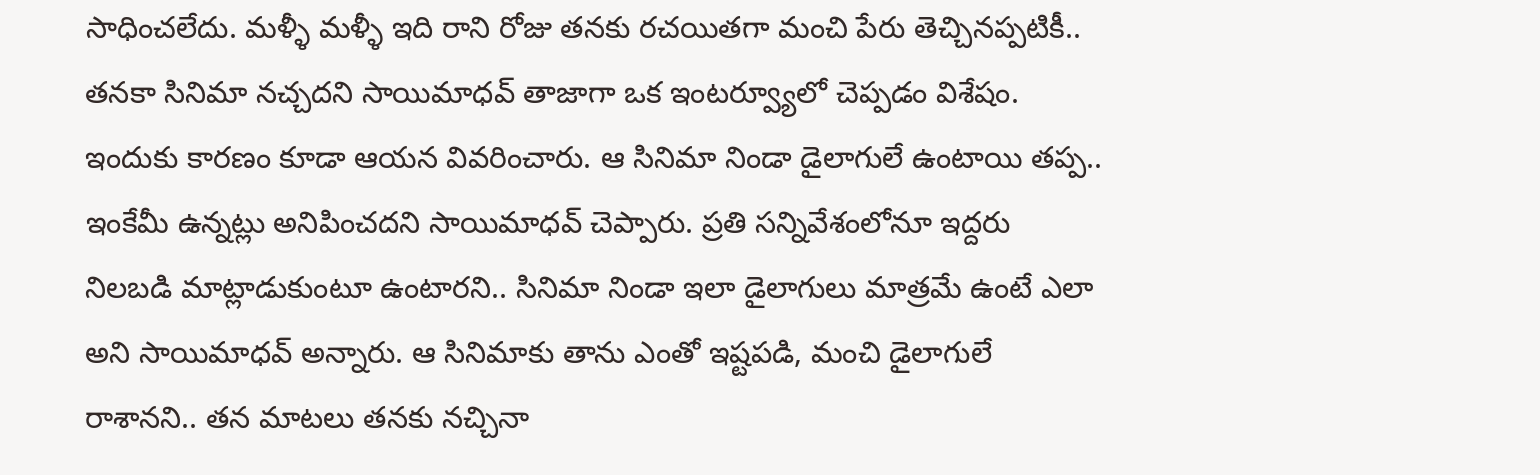సాధించలేదు. మళ్ళీ మళ్ళీ ఇది రాని రోజు తనకు రచయితగా మంచి పేరు తెచ్చినప్పటికీ.. తనకా సినిమా నచ్చదని సాయిమాధవ్ తాజాగా ఒక ఇంటర్వ్యూలో చెప్పడం విశేషం.
ఇందుకు కారణం కూడా ఆయన వివరించారు. ఆ సినిమా నిండా డైలాగులే ఉంటాయి తప్ప.. ఇంకేమీ ఉన్నట్లు అనిపించదని సాయిమాధవ్ చెప్పారు. ప్రతి సన్నివేశంలోనూ ఇద్దరు నిలబడి మాట్లాడుకుంటూ ఉంటారని.. సినిమా నిండా ఇలా డైలాగులు మాత్రమే ఉంటే ఎలా అని సాయిమాధవ్ అన్నారు. ఆ సినిమాకు తాను ఎంతో ఇష్టపడి, మంచి డైలాగులే రాశానని.. తన మాటలు తనకు నచ్చినా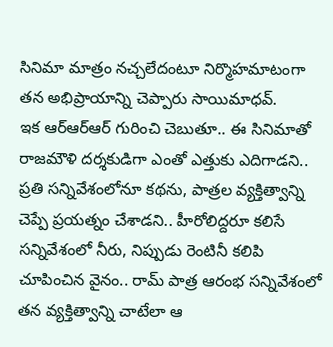సినిమా మాత్రం నచ్చలేదంటూ నిర్మొహమాటంగా తన అభిప్రాయాన్ని చెప్పారు సాయిమాధవ్.
ఇక ఆర్ఆర్ఆర్ గురించి చెబుతూ.. ఈ సినిమాతో రాజమౌళి దర్శకుడిగా ఎంతో ఎత్తుకు ఎదిగాడని.. ప్రతి సన్నివేశంలోనూ కథను, పాత్రల వ్యక్తిత్వాన్ని చెప్పే ప్రయత్నం చేశాడని.. హీరోలిద్దరూ కలిసే సన్నివేశంలో నీరు, నిప్పుడు రెంటినీ కలిపి చూపించిన వైనం.. రామ్ పాత్ర ఆరంభ సన్నివేశంలో తన వ్యక్తిత్వాన్ని చాటేలా ఆ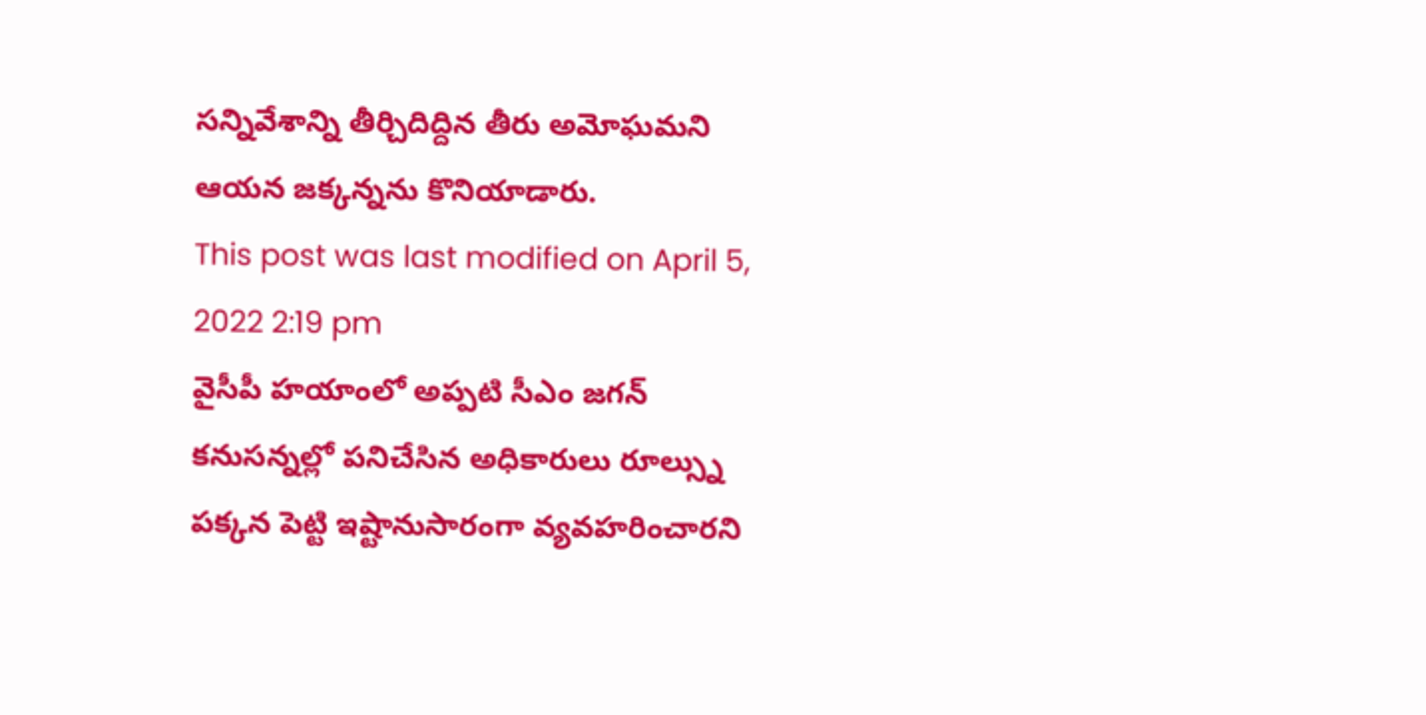సన్నివేశాన్ని తీర్చిదిద్దిన తీరు అమోఘమని ఆయన జక్కన్నను కొనియాడారు.
This post was last modified on April 5, 2022 2:19 pm
వైసీపీ హయాంలో అప్పటి సీఎం జగన్ కనుసన్నల్లో పనిచేసిన అధికారులు రూల్స్ను పక్కన పెట్టి ఇష్టానుసారంగా వ్యవహరించారని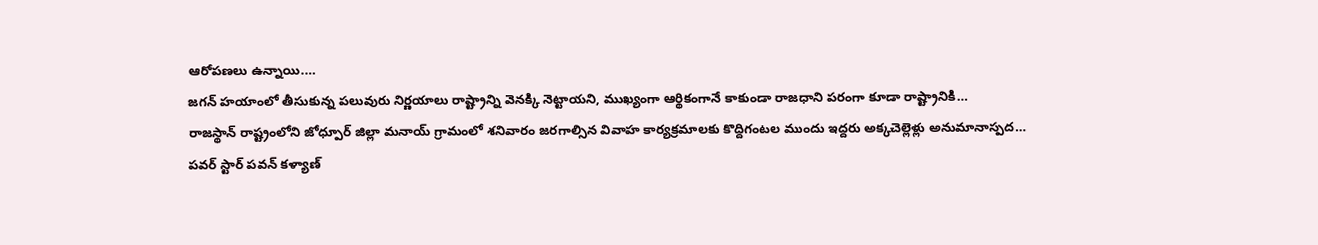ఆరోపణలు ఉన్నాయి.…
జగన్ హయాంలో తీసుకున్న పలువురు నిర్ణయాలు రాష్ట్రాన్ని వెనక్కి నెట్టాయని, ముఖ్యంగా ఆర్థికంగానే కాకుండా రాజధాని పరంగా కూడా రాష్ట్రానికి…
రాజస్థాన్ రాష్ట్రంలోని జోధ్పూర్ జిల్లా మనాయ్ గ్రామంలో శనివారం జరగాల్సిన వివాహ కార్యక్రమాలకు కొద్దిగంటల ముందు ఇద్దరు అక్కచెల్లెళ్లు అనుమానాస్పద…
పవర్ స్టార్ పవన్ కళ్యాణ్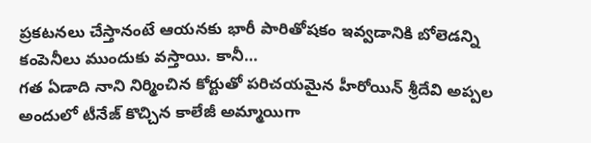ప్రకటనలు చేస్తానంటే ఆయనకు భారీ పారితోషకం ఇవ్వడానికి బోలెడన్ని కంపెనీలు ముందుకు వస్తాయి. కానీ…
గత ఏడాది నాని నిర్మించిన కోర్టుతో పరిచయమైన హీరోయిన్ శ్రీదేవి అప్పల అందులో టీనేజ్ కొచ్చిన కాలేజీ అమ్మాయిగా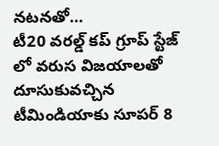నటనతో…
టీ20 వరల్డ్ కప్ గ్రూప్ స్టేజ్ లో వరుస విజయాలతో దూసుకువచ్చిన టీమిండియాకు సూపర్ 8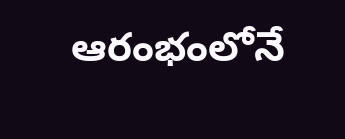ఆరంభంలోనే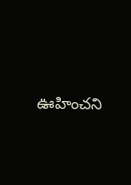ఊహించని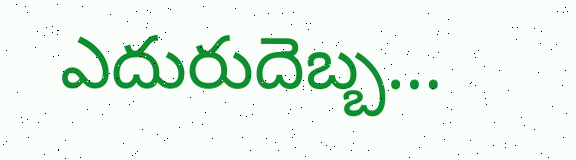ఎదురుదెబ్బ…